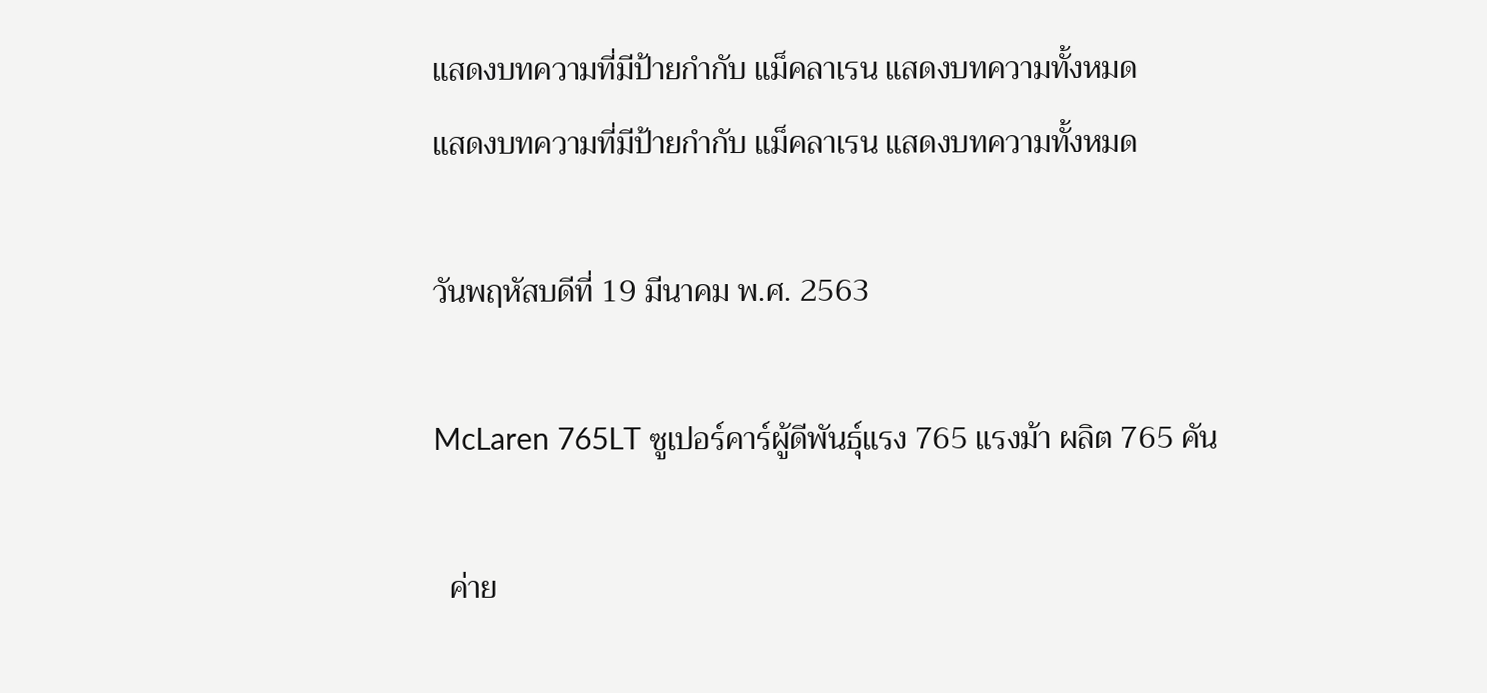แสดงบทความที่มีป้ายกำกับ แม็คลาเรน แสดงบทความทั้งหมด
แสดงบทความที่มีป้ายกำกับ แม็คลาเรน แสดงบทความทั้งหมด

วันพฤหัสบดีที่ 19 มีนาคม พ.ศ. 2563

McLaren 765LT ซูเปอร์คาร์ผู้ดีพันธุ์แรง 765 แรงม้า ผลิต 765 คัน

  ค่าย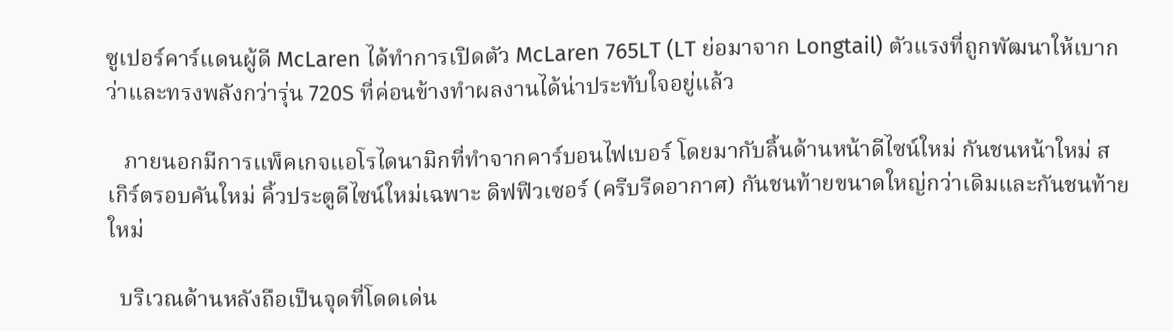ซูเปอร์คาร์แดนผู้ดี McLaren ได้ทำการเปิดตัว McLaren 765LT (LT ย่อมาจาก Longtail) ตัวแรงที่ถูกพัฒนาให้เบากว่าและทรงพลังกว่ารุ่น 720S ที่ค่อนข้างทำผลงานได้น่าประทับใจอยู่แล้ว

   ภายนอกมีการแพ็คเกจแอโรไดนามิกที่ทำจากคาร์บอนไฟเบอร์ โดยมากับลิ้นด้านหน้าดีไซน์ใหม่ กันชนหน้าใหม่ สเกิร์ตรอบคันใหม่ คิ้วประตูดีไซน์ใหม่เฉพาะ ดิฟฟิวเซอร์ (ครีบรีดอากาศ) กันชนท้ายขนาดใหญ่กว่าเดิมและกันชนท้ายใหม่

  บริเวณด้านหลังถือเป็นจุดที่โดดเด่น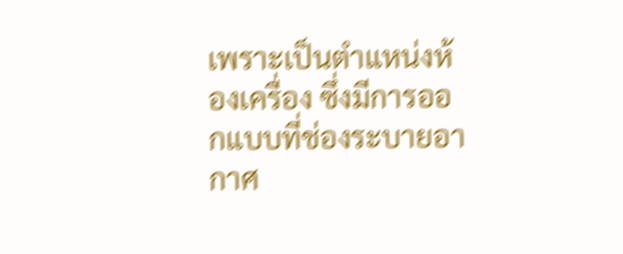เพราะเป็นตำแหน่งห้องเครื่อง ซึ่งมีการออกแบบที่ช่องระบายอากาศ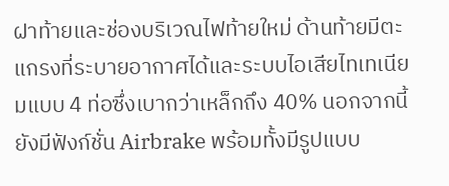ฝาท้ายและช่องบริเวณไฟท้ายใหม่ ด้านท้ายมีตะแกรงที่ระบายอากาศได้และระบบไอเสียไทเทเนียมแบบ 4 ท่อซึ่งเบากว่าเหล็กถึง 40% นอกจากนี้ยังมีฟังก์ชั่น Airbrake พร้อมทั้งมีรูปแบบ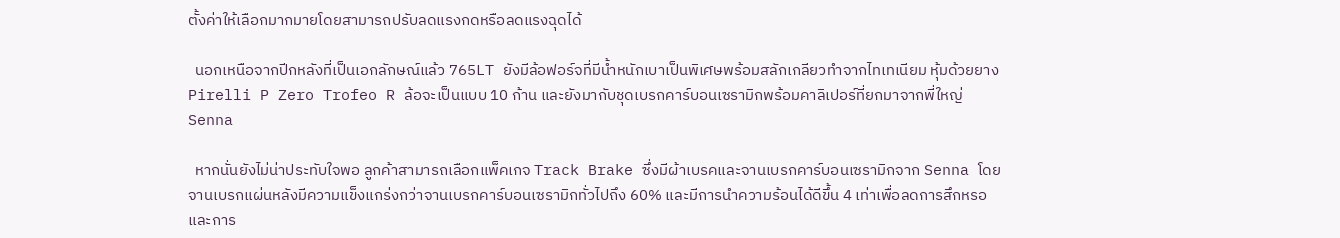ตั้งค่าให้เลือกมากมายโดยสามารถปรับลดแรงกดหรือลดแรงฉุดได้

  นอกเหนือจากปีกหลังที่เป็นเอกลักษณ์แล้ว 765LT ยังมีล้อฟอร์จที่มีน้ำหนักเบาเป็นพิเศษพร้อมสลักเกลียวทำจากไทเทเนียม หุ้มด้วยยาง Pirelli P Zero Trofeo R ล้อจะเป็นแบบ 10 ก้าน และยังมากับชุดเบรกคาร์บอนเซรามิกพร้อมคาลิเปอร์ที่ยกมาจากพี่ใหญ่ Senna

  หากนั่นยังไม่น่าประทับใจพอ ลูกค้าสามารถเลือกแพ็คเกจ Track Brake ซึ่งมีผ้าเบรคและจานเบรกคาร์บอนเซรามิกจาก Senna โดยจานเบรกแผ่นหลังมีความแข็งแกร่งกว่าจานเบรกคาร์บอนเซรามิกทั่วไปถึง 60% และมีการนำความร้อนได้ดีขึ้น 4 เท่าเพื่อลดการสึกหรอและการ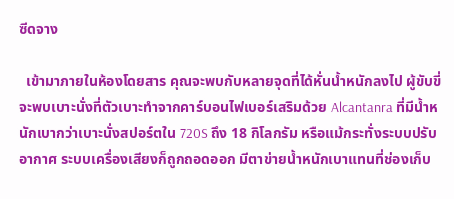ซีดจาง

  เข้ามาภายในห้องโดยสาร คุณจะพบกับหลายจุดที่ได้หั่นน้ำหนักลงไป ผู้ขับขี่จะพบเบาะนั่งที่ตัวเบาะทำจากคาร์บอนไฟเบอร์เสริมด้วย Alcantanra ที่มีน้ำหนักเบากว่าเบาะนั่งสปอร์ตใน 720S ถึง 18 กิโลกรัม หรือแม้กระทั่งระบบปรับอากาศ ระบบเครื่องเสียงก็ถูกถอดออก มีตาข่ายน้ำหนักเบาแทนที่ช่องเก็บ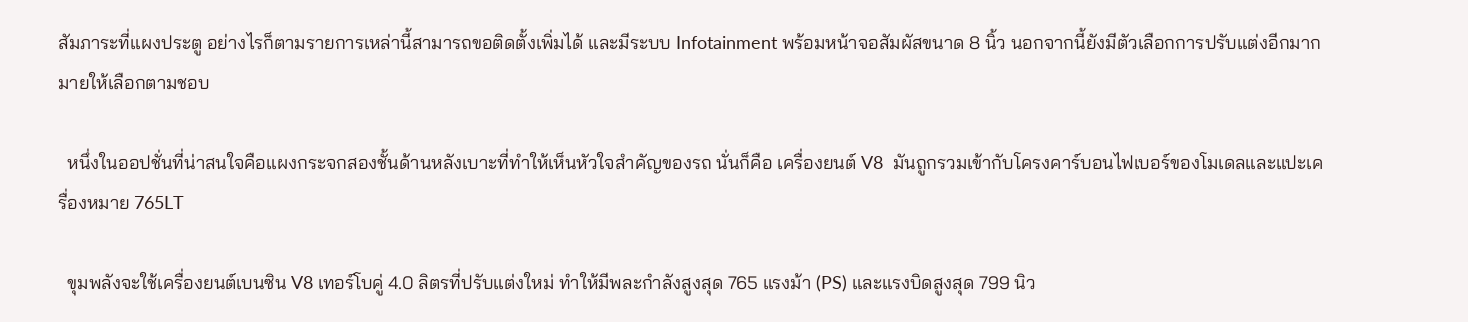สัมภาระที่แผงประตู อย่างไรก็ตามรายการเหล่านี้สามารถขอติดตั้งเพิ่มได้ และมีระบบ Infotainment พร้อมหน้าจอสัมผัสขนาด 8 นิ้ว นอกจากนี้ยังมีตัวเลือกการปรับแต่งอีกมากมายให้เลือกตามชอบ

  หนึ่งในออปชั่นที่น่าสนใจคือแผงกระจกสองชั้นด้านหลังเบาะที่ทำให้เห็นหัวใจสำคัญของรถ นั่นก็คือ เครื่องยนต์ V8  มันถูกรวมเข้ากับโครงคาร์บอนไฟเบอร์ของโมเดลและแปะเครื่องหมาย 765LT

  ขุมพลังจะใช้เครื่องยนต์เบนซิน V8 เทอร์โบคู่ 4.0 ลิตรที่ปรับแต่งใหม่ ทำให้มีพละกำลังสูงสุด 765 แรงม้า (PS) และแรงบิดสูงสุด 799 นิว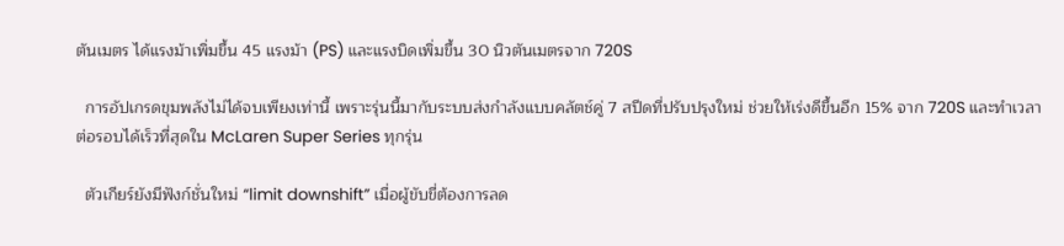ตันเมตร ได้แรงม้าเพิ่มขึ้น 45 แรงม้า (PS) และแรงบิดเพิ่มขึ้น 30 นิวตันเมตรจาก 720S

  การอัปเกรดขุมพลังไม่ได้จบเพียงเท่านี้ เพราะรุ่นนี้มากับระบบส่งกำลังแบบคลัตช์คู่ 7 สปีดที่ปรับปรุงใหม่ ช่วยให้เร่งดีขึ้นอีก 15% จาก 720S และทำเวลาต่อรอบได้เร็วที่สุดใน McLaren Super Series ทุกรุ่น

  ตัวเกียร์ยังมีฟังก์ชั่นใหม่ “limit downshift” เมื่อผู้ขับขี่ต้องการลด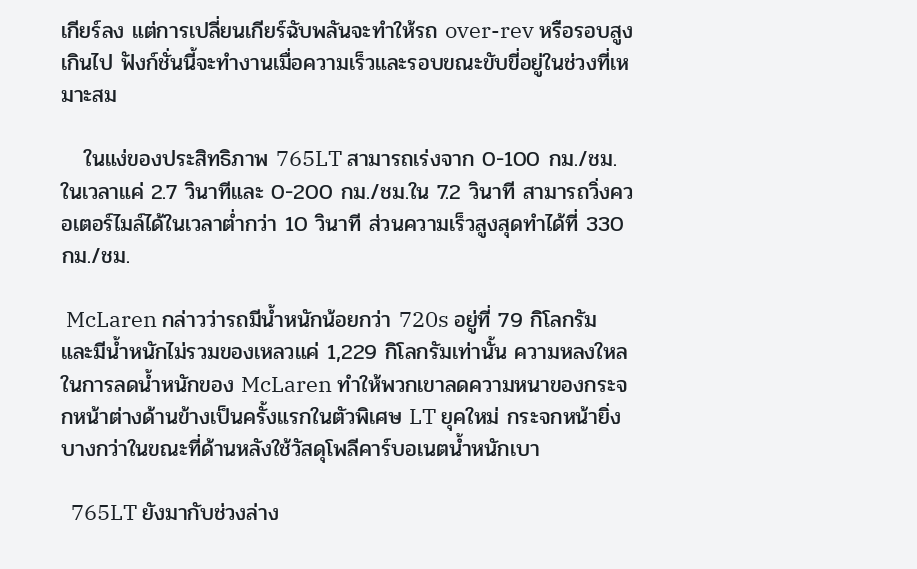เกียร์ลง แต่การเปลี่ยนเกียร์ฉับพลันจะทำให้รถ over-rev หรือรอบสูงเกินไป ฟังก์ชั่นนี้จะทำงานเมื่อความเร็วและรอบขณะขับขี่อยู่ในช่วงที่เหมาะสม

   ในแง่ของประสิทธิภาพ 765LT สามารถเร่งจาก 0-100 กม./ชม. ในเวลาแค่ 2.7 วินาทีและ 0-200 กม./ชม.ใน 7.2 วินาที สามารถวิ่งควอเตอร์ไมล์ได้ในเวลาต่ำกว่า 10 วินาที ส่วนความเร็วสูงสุดทำได้ที่ 330 กม./ชม.

 McLaren กล่าวว่ารถมีน้ำหนักน้อยกว่า 720s อยู่ที่ 79 กิโลกรัม  และมีน้ำหนักไม่รวมของเหลวแค่ 1,229 กิโลกรัมเท่านั้น ความหลงใหลในการลดน้ำหนักของ McLaren ทำให้พวกเขาลดความหนาของกระจกหน้าต่างด้านข้างเป็นครั้งแรกในตัวพิเศษ LT ยุคใหม่ กระจกหน้ายิ่งบางกว่าในขณะที่ด้านหลังใช้วัสดุโพลีคาร์บอเนตน้ำหนักเบา

  765LT ยังมากับช่วงล่าง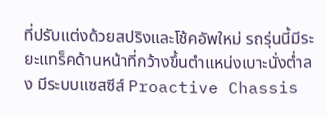ที่ปรับแต่งด้วยสปริงและโช้คอัพใหม่ รถรุ่นนี้มีระยะแทร็คด้านหน้าที่กว้างขึ้นตำแหน่งเบาะนั่งต่ำลง มีระบบแซสซีส์ Proactive Chassis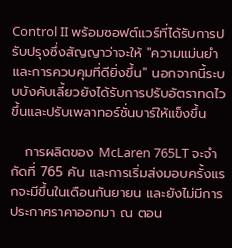Control II พร้อมซอฟต์แวร์ที่ได้รับการปรับปรุงซึ่งสัญญาว่าจะให้ "ความแม่นยำและการควบคุมที่ดียิ่งขึ้น" นอกจากนี้ระบบบังคับเลี้ยวยังได้รับการปรับอัตราทดไวขึ้นและปรับเพลาทอร์ชั่นบาร์ให้แข็งขึ้น

   การผลิตของ McLaren 765LT จะจำกัดที่ 765 คัน และการเริ่มส่งมอบครั้งแรกจะมีขึ้นในเดือนกันยายน และยังไม่มีการประกาศราคาออกมา ณ ตอน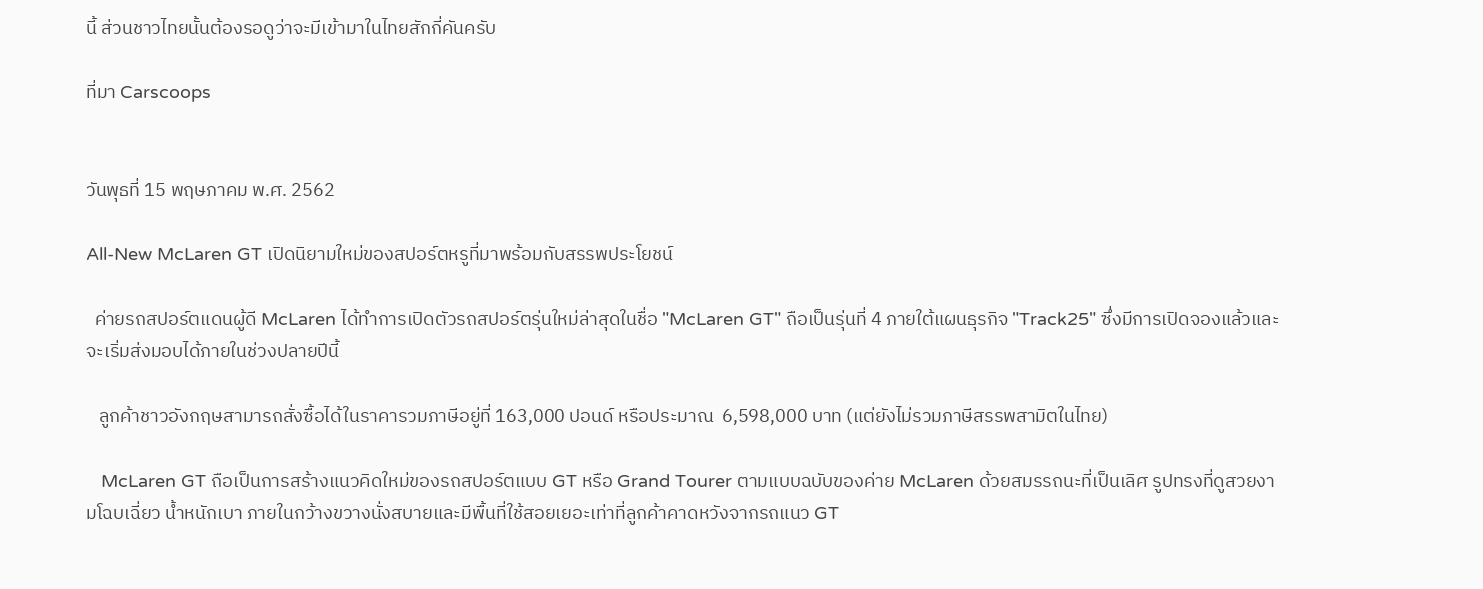นี้ ส่วนชาวไทยนั้นต้องรอดูว่าจะมีเข้ามาในไทยสักกี่คันครับ

ที่มา Carscoops


วันพุธที่ 15 พฤษภาคม พ.ศ. 2562

All-New McLaren GT เปิดนิยามใหม่ของสปอร์ตหรูที่มาพร้อมกับสรรพประโยชน์

  ค่ายรถสปอร์ตแดนผู้ดี McLaren ได้ทำการเปิดตัวรถสปอร์ตรุ่นใหม่ล่าสุดในชื่อ "McLaren GT" ถือเป็นรุ่นที่ 4 ภายใต้แผนธุรกิจ "Track25" ซึ่งมีการเปิดจองแล้วและจะเริ่มส่งมอบได้ภายในช่วงปลายปีนี้

   ลูกค้าชาวอังกฤษสามารถสั่งซื้อได้ในราคารวมภาษีอยู่ที่ 163,000 ปอนด์ หรือประมาณ  6,598,000 บาท (แต่ยังไม่รวมภาษีสรรพสามิตในไทย)

   McLaren GT ถือเป็นการสร้างแนวคิดใหม่ของรถสปอร์ตแบบ GT หรือ Grand Tourer ตามแบบฉบับของค่าย McLaren ด้วยสมรรถนะที่เป็นเลิศ รูปทรงที่ดูสวยงามโฉบเฉี่ยว น้ำหนักเบา ภายในกว้างขวางนั่งสบายและมีพื้นที่ใช้สอยเยอะเท่าที่ลูกค้าคาดหวังจากรถแนว GT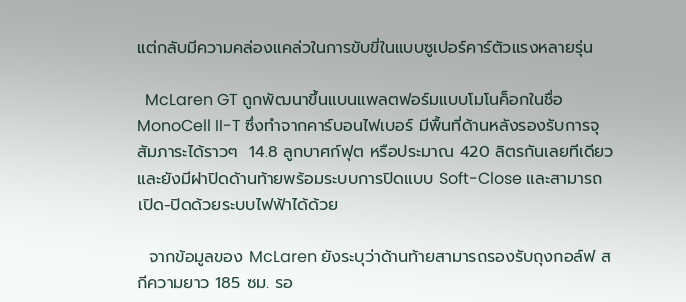แต่กลับมีความคล่องแคล่วในการขับขี่ในแบบซูเปอร์คาร์ตัวแรงหลายรุ่น

  McLaren GT ถูกพัฒนาขึ้นแบนแพลตฟอร์มแบบโมโนค็อกในชื่อ MonoCell II-T ซึ่งทำจากคาร์บอนไฟเบอร์ มีพื้นที่ด้านหลังรองรับการจุสัมภาระได้ราวๆ  14.8 ลูกบาศก์ฟุต หรือประมาณ 420 ลิตรกันเลยทีเดียว และยังมีฝาปิดด้านท้ายพร้อมระบบการปิดแบบ Soft-Close และสามารถเปิด-ปิดด้วยระบบไฟฟ้าได้ด้วย

  จากข้อมูลของ McLaren ยังระบุว่าด้านท้ายสามารถรองรับถุงกอล์ฟ สกีความยาว 185 ซม. รอ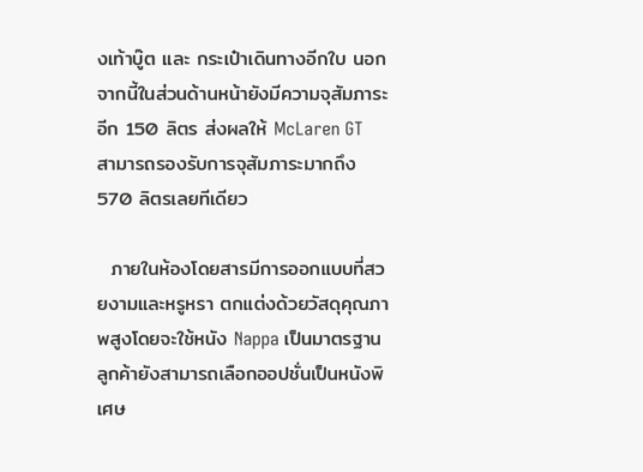งเท้าบู๊ต และ กระเป๋าเดินทางอีกใบ นอกจากนี้ในส่วนด้านหน้ายังมีความจุสัมภาระอีก 150 ลิตร ส่งผลให้ McLaren GT สามารถรองรับการจุสัมภาระมากถึง 570 ลิตรเลยทีเดียว

  ภายในห้องโดยสารมีการออกแบบที่สวยงามและหรูหรา ตกแต่งด้วยวัสดุคุณภาพสูงโดยจะใช้หนัง Nappa เป็นมาตรฐาน ลูกค้ายังสามารถเลือกออปชั่นเป็นหนังพิเศษ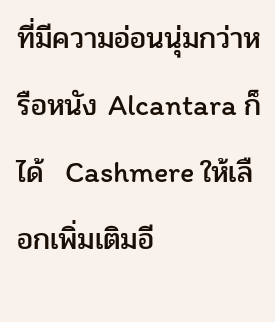ที่มีความอ่อนนุ่มกว่าหรือหนัง Alcantara ก็ได้  Cashmere ให้เลือกเพิ่มเติมอี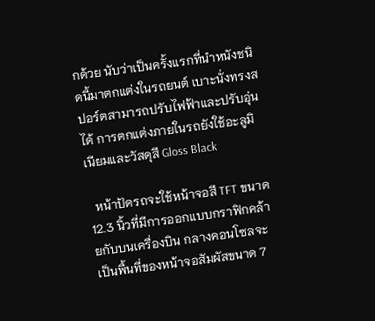กด้วย นับว่าเป็นครั้งแรกที่นำหนังชนิดนี้มาตกแต่งในรถยนต์ เบาะนั่งทรงสปอร์ตสามารถปรับไฟฟ้าและปรับอุ่นได้ การตกแต่งภายในรถยังใช้อะลูมิเนียมและวัสดุสี Gloss Black

  หน้าปัดรถจะใช้หน้าจอสี TFT ขนาด 12.3 นิ้วที่มีการออกแบบกราฟิกคล้ายกับบนเครื่องบิน กลางคอนโซลจะเป็นพื้นที่ของหน้าจอสัมผัสขนาด 7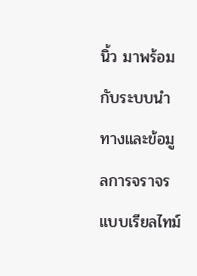นิ้ว มาพร้อมกับระบบนำทางและข้อมูลการจราจรแบบเรียลไทม์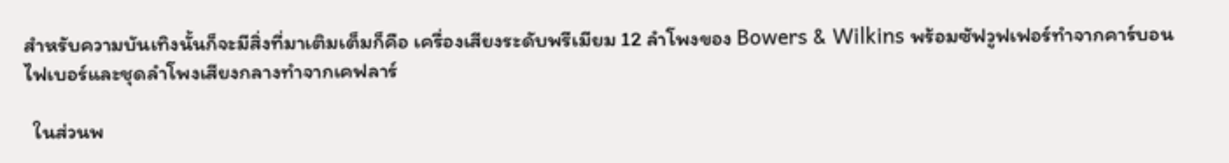สำหรับความบันเทิงนั้นก็จะมีสิ่งที่มาเติมเต็มก็คือ เครื่องเสียงระดับพรีเมียม 12 ลำโพงของ Bowers & Wilkins พร้อมซัฟวูฟเฟอร์ทำจากคาร์บอนไฟเบอร์และชุดลำโพงเสียงกลางทำจากเคฟลาร์

  ในส่วนพ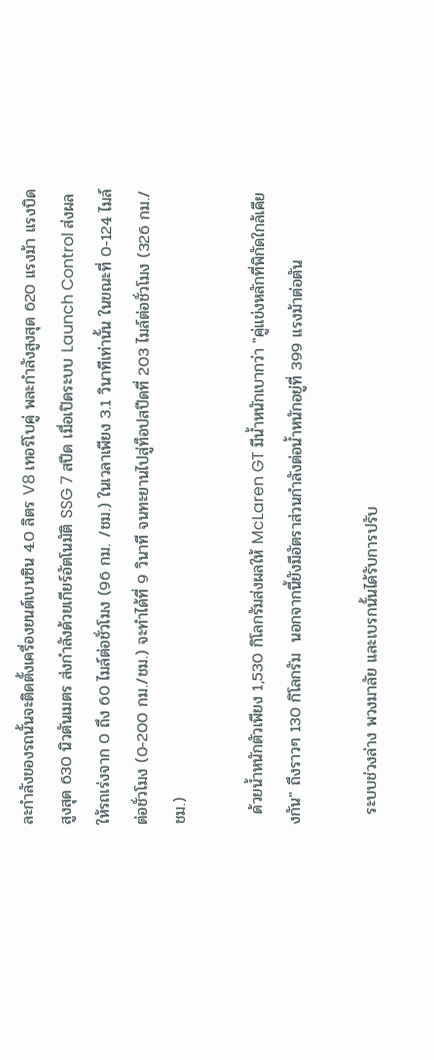ละกำลังของรถนั้นจะติดตั้งเครื่องยนต์เบนซิน 4.0 ลิตร V8 เทอร์โบคู่ พละกำลังสูงสุด 620 แรงม้า แรงบิดสูงสุด 630 นิวตันเมตร ส่งกำลังด้วยเกียร์อัตโนมัติ SSG 7 สปีด เมื่อเปิดระบบ Launch Control ส่งผลให้รถเร่งจาก 0 ถึง 60 ไมล์ต่อชั่วโมง (96 กม. /ชม.) ในเวลาเพียง 3.1 วินาทีเท่านั้น ในขณะที่ 0-124 ไมล์ต่อชั่วโมง (0-200 กม./ชม.) จะทำได้ที่ 9 วินาที จนทะยานไปสู่ท็อปสปีดที่ 203 ไมล์ต่อชั่วโมง (326 กม./ชม.)

  ด้วยน้ำหนักตัวเพียง 1,530 กิโลกรัมส่งผลให้ McLaren GT มีน้ำหนักเบากว่า "คู่แข่งหลักที่พิกัดใกล้เคียงกัน" ถึงราวๆ 130 กิโลกรัม  นอกจากนี้ยังมีอัตราส่วนกำลังต่อน้ำหนักอยู่ที่ 399 แรงม้าต่อตัน

  ระบบช่วงล่าง พวงมาลัย และเบรกนั้นได้รับการปรับ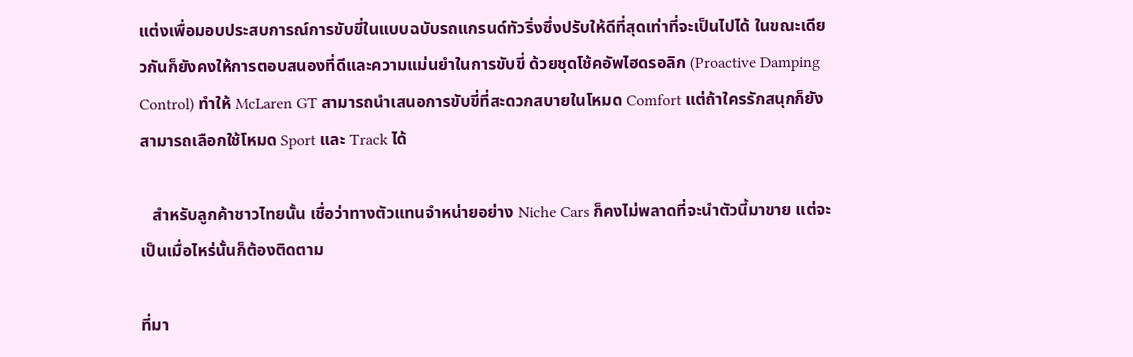แต่งเพื่อมอบประสบการณ์การขับขี่ในแบบฉบับรถแกรนด์ทัวริ่งซึ่งปรับให้ดีที่สุดเท่าที่จะเป็นไปได้ ในขณะเดียวกันก็ยังคงให้การตอบสนองที่ดีและความแม่นยำในการขับขี่ ด้วยชุดโช้คอัพไฮดรอลิก (Proactive Damping Control) ทำให้ McLaren GT สามารถนำเสนอการขับขี่ที่สะดวกสบายในโหมด Comfort แต่ถ้าใครรักสนุกก็ยังสามารถเลือกใช้โหมด Sport และ Track ได้

   สำหรับลูกค้าชาวไทยนั้น เชื่อว่าทางตัวแทนจำหน่ายอย่าง Niche Cars ก็คงไม่พลาดที่จะนำตัวนี้มาขาย แต่จะเป็นเมื่อไหร่นั้นก็ต้องติดตาม

ที่มา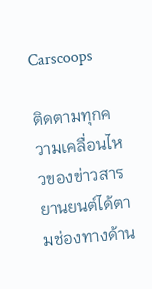Carscoops

ติดตามทุกความเคลื่อนไหวของข่าวสารยานยนต์ได้ตามช่องทางด้าน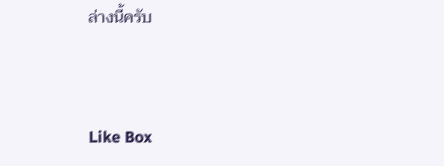ล่างนี้ครับ



Like Box